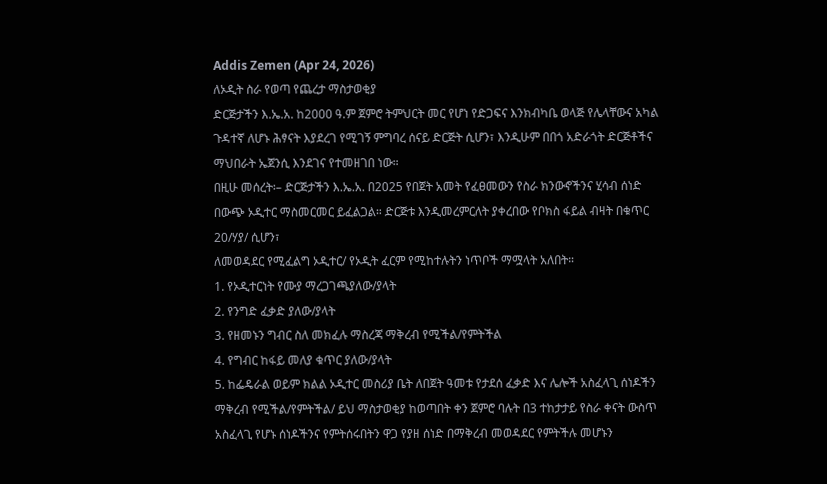Addis Zemen (Apr 24, 2026)
ለኦዲት ስራ የወጣ የጨረታ ማስታወቂያ
ድርጅታችን እ.ኤ.አ. ከ2000 ዓ.ም ጀምሮ ትምህርት መር የሆነ የድጋፍና እንክብካቤ ወላጅ የሌላቸውና አካል ጉዳተኛ ለሆኑ ሕፃናት እያደረገ የሚገኝ ምግባረ ሰናይ ድርጅት ሲሆን፣ እንዲሁም በበጎ አድራጎት ድርጅቶችና ማህበራት ኤጀንሲ እንደገና የተመዘገበ ነው።
በዚሁ መሰረት፡– ድርጅታችን እ.ኤ.አ. በ2025 የበጀት አመት የፈፀመውን የስራ ክንውኖችንና ሂሳብ ሰነድ በውጭ ኦዲተር ማስመርመር ይፈልጋል። ድርጅቱ እንዲመረምርለት ያቀረበው የቦክስ ፋይል ብዛት በቁጥር 20/ሃያ/ ሲሆን፣
ለመወዳደር የሚፈልግ ኦዲተር/ የኦዲት ፈርም የሚከተሉትን ነጥቦች ማሟላት አለበት።
1. የኦዲተርነት የሙያ ማረጋገጫያለው/ያላት
2. የንግድ ፈቃድ ያለው/ያላት
3. የዘመኑን ግብር ስለ መክፈሉ ማስረጃ ማቅረብ የሚችል/የምትችል
4. የግብር ከፋይ መለያ ቁጥር ያለው/ያላት
5. ከፌዴራል ወይም ክልል ኦዲተር መስሪያ ቤት ለበጀት ዓመቱ የታደሰ ፈቃድ እና ሌሎች አስፈላጊ ሰነዶችን ማቅረብ የሚችል/የምትችል/ ይህ ማስታወቂያ ከወጣበት ቀን ጀምሮ ባሉት በ3 ተከታታይ የስራ ቀናት ውስጥ አስፈላጊ የሆኑ ሰነዶችንና የምትሰሩበትን ዋጋ የያዘ ሰነድ በማቅረብ መወዳደር የምትችሉ መሆኑን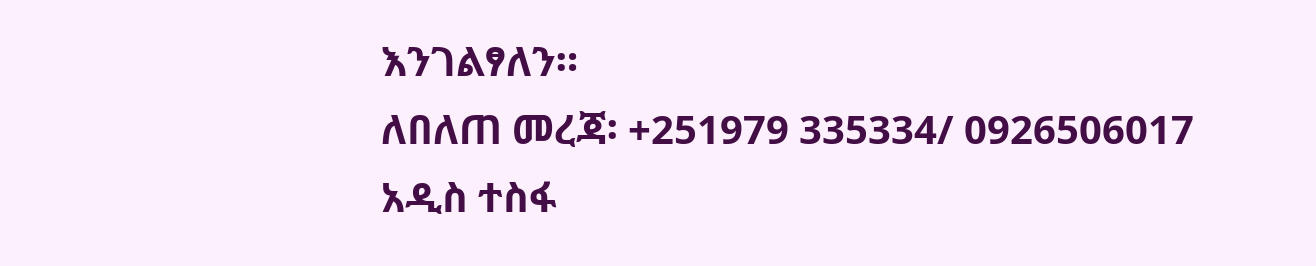እንገልፃለን።
ለበለጠ መረጃ፡ +251979 335334/ 0926506017
አዲስ ተስፋ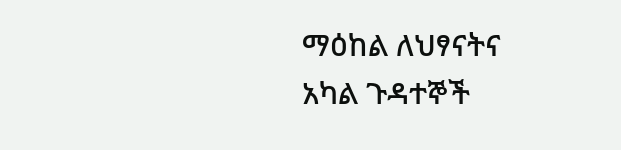ማዕከል ለህፃናትና አካል ጉዳተኞች